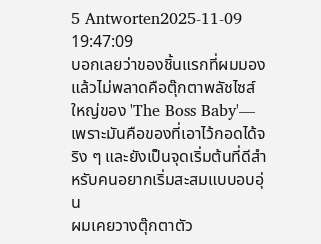5 Antworten2025-11-09 19:47:09
บอกเลยว่าของชิ้นแรกที่ผมมองแล้วไม่พลาดคือตุ๊กตาพลัชไซส์ใหญ่ของ 'The Boss Baby'—เพราะมันคือของที่เอาไว้กอดได้จริง ๆ และยังเป็นจุดเริ่มต้นที่ดีสำหรับคนอยากเริ่มสะสมแบบอบอุ่น
ผมเคยวางตุ๊กตาตัว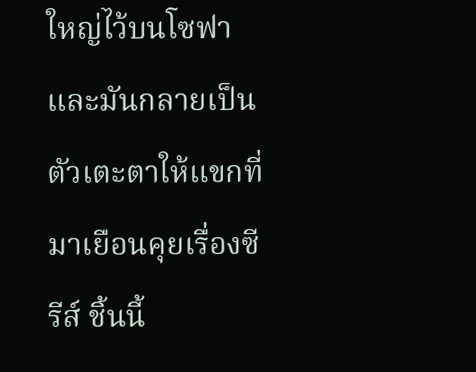ใหญ่ไว้บนโซฟาและมันกลายเป็นตัวเตะตาให้แขกที่มาเยือนคุยเรื่องซีรีส์ ชิ้นนี้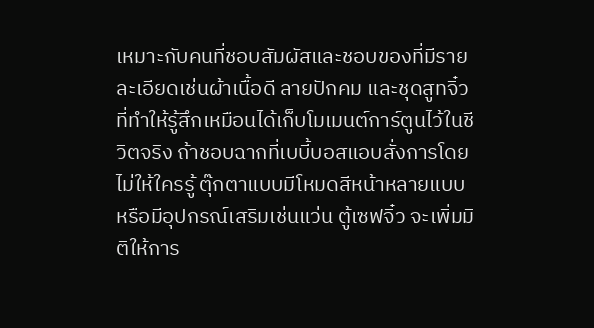เหมาะกับคนที่ชอบสัมผัสและชอบของที่มีรายละเอียดเช่นผ้าเนื้อดี ลายปักคม และชุดสูทจิ๋วที่ทำให้รู้สึกเหมือนได้เก็บโมเมนต์การ์ตูนไว้ในชีวิตจริง ถ้าชอบฉากที่เบบี้บอสแอบสั่งการโดยไม่ให้ใครรู้ ตุ๊กตาแบบมีโหมดสีหน้าหลายแบบหรือมีอุปกรณ์เสริมเช่นแว่น ตู้เซฟจิ๋ว จะเพิ่มมิติให้การ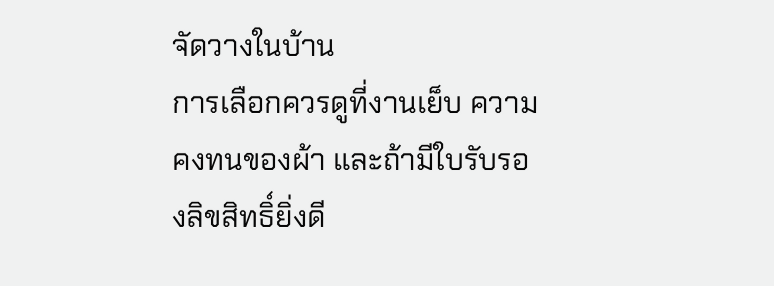จัดวางในบ้าน
การเลือกควรดูที่งานเย็บ ความคงทนของผ้า และถ้ามีใบรับรองลิขสิทธิ์ยิ่งดี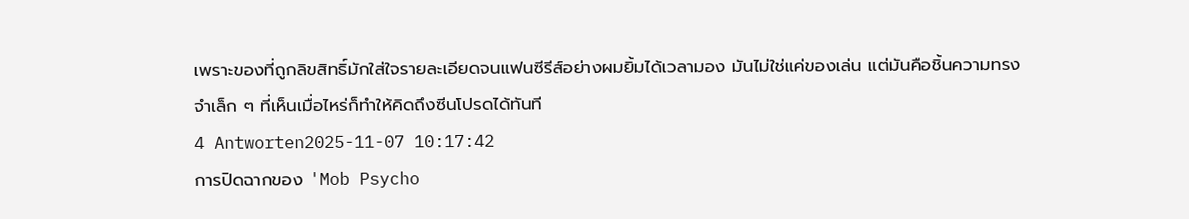เพราะของที่ถูกลิขสิทธิ์มักใส่ใจรายละเอียดจนแฟนซีรีส์อย่างผมยิ้มได้เวลามอง มันไม่ใช่แค่ของเล่น แต่มันคือชิ้นความทรงจำเล็ก ๆ ที่เห็นเมื่อไหร่ก็ทำให้คิดถึงซีนโปรดได้ทันที
4 Antworten2025-11-07 10:17:42
การปิดฉากของ 'Mob Psycho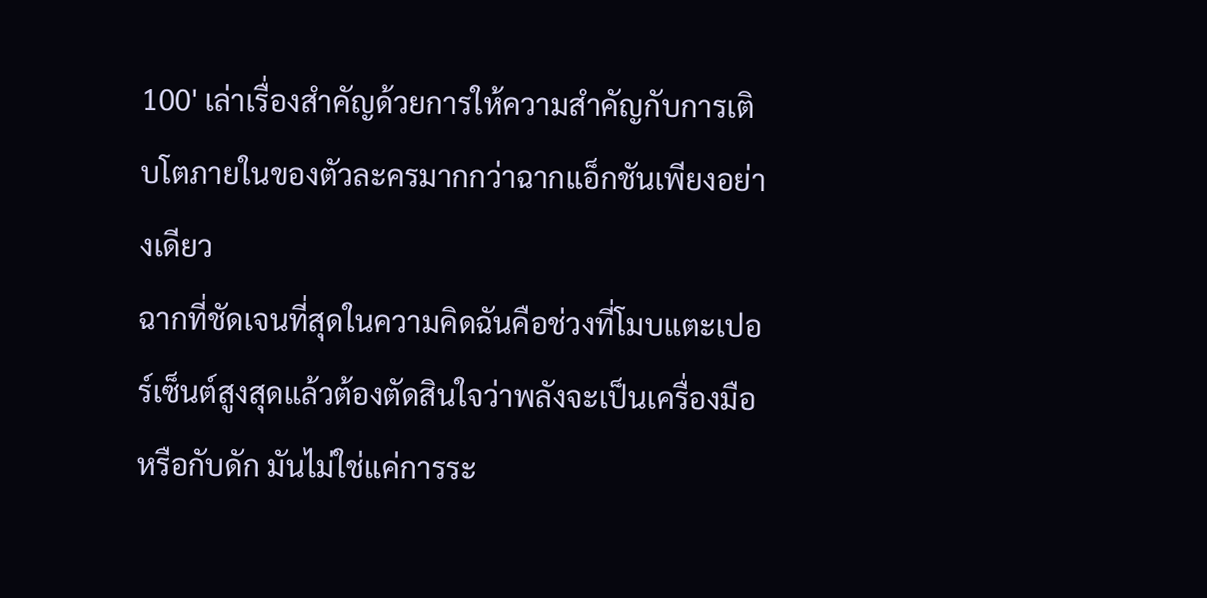100' เล่าเรื่องสำคัญด้วยการให้ความสำคัญกับการเติบโตภายในของตัวละครมากกว่าฉากแอ็กชันเพียงอย่างเดียว
ฉากที่ชัดเจนที่สุดในความคิดฉันคือช่วงที่โมบแตะเปอร์เซ็นต์สูงสุดแล้วต้องตัดสินใจว่าพลังจะเป็นเครื่องมือหรือกับดัก มันไม่ใช่แค่การระ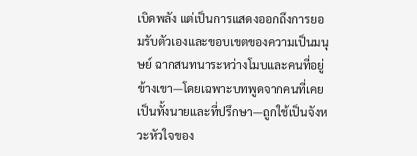เบิดพลัง แต่เป็นการแสดงออกถึงการยอมรับตัวเองและขอบเขตของความเป็นมนุษย์ ฉากสนทนาระหว่างโมบและคนที่อยู่ข้างเขา—โดยเฉพาะบทพูดจากคนที่เคยเป็นทั้งนายและที่ปรึกษา—ถูกใช้เป็นจังหวะหัวใจของ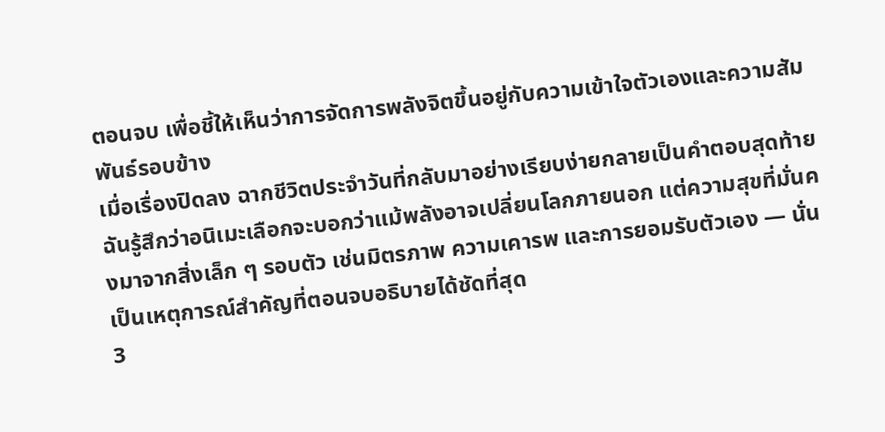ตอนจบ เพื่อชี้ให้เห็นว่าการจัดการพลังจิตขึ้นอยู่กับความเข้าใจตัวเองและความสัมพันธ์รอบข้าง
เมื่อเรื่องปิดลง ฉากชีวิตประจำวันที่กลับมาอย่างเรียบง่ายกลายเป็นคำตอบสุดท้าย ฉันรู้สึกว่าอนิเมะเลือกจะบอกว่าแม้พลังอาจเปลี่ยนโลกภายนอก แต่ความสุขที่มั่นคงมาจากสิ่งเล็ก ๆ รอบตัว เช่นมิตรภาพ ความเคารพ และการยอมรับตัวเอง — นั่นเป็นเหตุการณ์สำคัญที่ตอนจบอธิบายได้ชัดที่สุด
3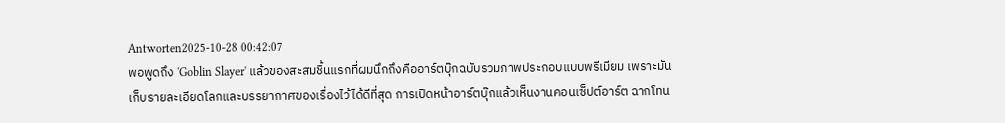Antworten2025-10-28 00:42:07
พอพูดถึง 'Goblin Slayer' แล้วของสะสมชิ้นแรกที่ผมนึกถึงคืออาร์ตบุ๊กฉบับรวมภาพประกอบแบบพรีเมียม เพราะมันเก็บรายละเอียดโลกและบรรยากาศของเรื่องไว้ได้ดีที่สุด การเปิดหน้าอาร์ตบุ๊กแล้วเห็นงานคอนเซ็ปต์อาร์ต ฉากโทน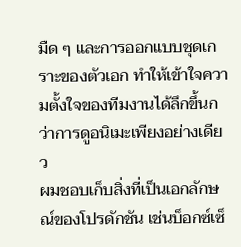มืด ๆ และการออกแบบชุดเกราะของตัวเอก ทำให้เข้าใจความตั้งใจของทีมงานได้ลึกขึ้นกว่าการดูอนิเมะเพียงอย่างเดียว
ผมชอบเก็บสิ่งที่เป็นเอกลักษณ์ของโปรดักชัน เช่นบ็อกซ์เซ็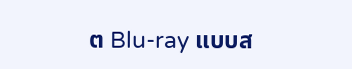ต Blu-ray แบบส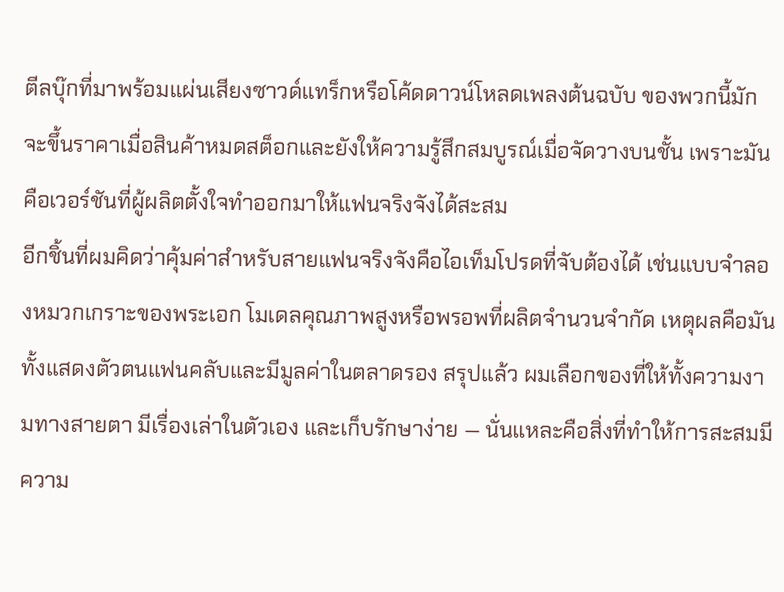ตีลบุ๊กที่มาพร้อมแผ่นเสียงซาวด์แทร็กหรือโค้ดดาวน์โหลดเพลงต้นฉบับ ของพวกนี้มักจะขึ้นราคาเมื่อสินค้าหมดสต็อกและยังให้ความรู้สึกสมบูรณ์เมื่อจัดวางบนชั้น เพราะมันคือเวอร์ชันที่ผู้ผลิตตั้งใจทำออกมาให้แฟนจริงจังได้สะสม
อีกชิ้นที่ผมคิดว่าคุ้มค่าสำหรับสายแฟนจริงจังคือไอเท็มโปรดที่จับต้องได้ เช่นแบบจำลองหมวกเกราะของพระเอก โมเดลคุณภาพสูงหรือพรอพที่ผลิตจำนวนจำกัด เหตุผลคือมันทั้งแสดงตัวตนแฟนคลับและมีมูลค่าในตลาดรอง สรุปแล้ว ผมเลือกของที่ให้ทั้งความงามทางสายตา มีเรื่องเล่าในตัวเอง และเก็บรักษาง่าย — นั่นแหละคือสิ่งที่ทำให้การสะสมมีความ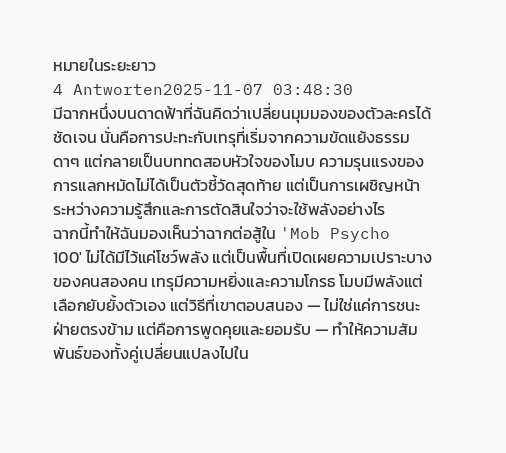หมายในระยะยาว
4 Antworten2025-11-07 03:48:30
มีฉากหนึ่งบนดาดฟ้าที่ฉันคิดว่าเปลี่ยนมุมมองของตัวละครได้ชัดเจน นั่นคือการปะทะกับเทรุที่เริ่มจากความขัดแย้งธรรมดาๆ แต่กลายเป็นบททดสอบหัวใจของโมบ ความรุนแรงของการแลกหมัดไม่ได้เป็นตัวชี้วัดสุดท้าย แต่เป็นการเผชิญหน้าระหว่างความรู้สึกและการตัดสินใจว่าจะใช้พลังอย่างไร
ฉากนี้ทำให้ฉันมองเห็นว่าฉากต่อสู้ใน 'Mob Psycho 100' ไม่ได้มีไว้แค่โชว์พลัง แต่เป็นพื้นที่เปิดเผยความเปราะบางของคนสองคน เทรุมีความหยิ่งและความโกรธ โมบมีพลังแต่เลือกยับยั้งตัวเอง แต่วิธีที่เขาตอบสนอง — ไม่ใช่แค่การชนะฝ่ายตรงข้าม แต่คือการพูดคุยและยอมรับ — ทำให้ความสัมพันธ์ของทั้งคู่เปลี่ยนแปลงไปใน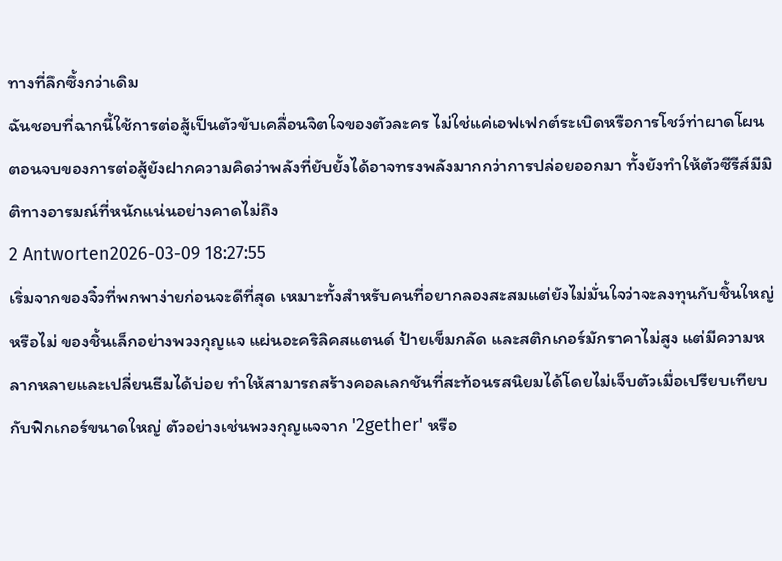ทางที่ลึกซึ้งกว่าเดิม
ฉันชอบที่ฉากนี้ใช้การต่อสู้เป็นตัวขับเคลื่อนจิตใจของตัวละคร ไม่ใช่แค่เอฟเฟกต์ระเบิดหรือการโชว์ท่าผาดโผน ตอนจบของการต่อสู้ยังฝากความคิดว่าพลังที่ยับยั้งได้อาจทรงพลังมากกว่าการปล่อยออกมา ทั้งยังทำให้ตัวซีรีส์มีมิติทางอารมณ์ที่หนักแน่นอย่างคาดไม่ถึง
2 Antworten2026-03-09 18:27:55
เริ่มจากของจิ๋วที่พกพาง่ายก่อนจะดีที่สุด เหมาะทั้งสำหรับคนที่อยากลองสะสมแต่ยังไม่มั่นใจว่าจะลงทุนกับชิ้นใหญ่หรือไม่ ของชิ้นเล็กอย่างพวงกุญแจ แผ่นอะคริลิคสแตนด์ ป้ายเข็มกลัด และสติกเกอร์มักราคาไม่สูง แต่มีความหลากหลายและเปลี่ยนธีมได้บ่อย ทำให้สามารถสร้างคอลเลกชันที่สะท้อนรสนิยมได้โดยไม่เจ็บตัวเมื่อเปรียบเทียบกับฟิกเกอร์ขนาดใหญ่ ตัวอย่างเช่นพวงกุญแจจาก '2gether' หรือ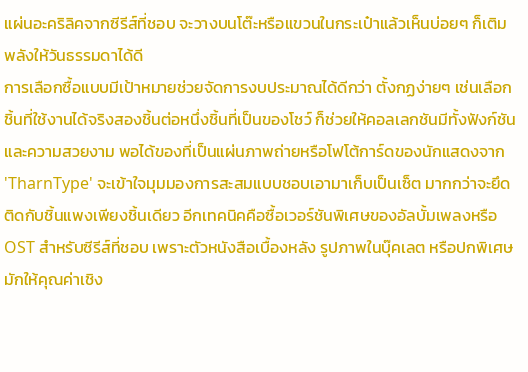แผ่นอะคริลิคจากซีรีส์ที่ชอบ จะวางบนโต๊ะหรือแขวนในกระเป๋าแล้วเห็นบ่อยๆ ก็เติมพลังให้วันธรรมดาได้ดี
การเลือกซื้อแบบมีเป้าหมายช่วยจัดการงบประมาณได้ดีกว่า ตั้งกฏง่ายๆ เช่นเลือกชิ้นที่ใช้งานได้จริงสองชิ้นต่อหนึ่งชิ้นที่เป็นของโชว์ ก็ช่วยให้คอลเลกชันมีทั้งฟังก์ชันและความสวยงาม พอได้ของที่เป็นแผ่นภาพถ่ายหรือโฟโต้การ์ดของนักแสดงจาก 'TharnType' จะเข้าใจมุมมองการสะสมแบบชอบเอามาเก็บเป็นเซ็ต มากกว่าจะยึดติดกับชิ้นแพงเพียงชิ้นเดียว อีกเทคนิคคือซื้อเวอร์ชันพิเศษของอัลบั้มเพลงหรือ OST สำหรับซีรีส์ที่ชอบ เพราะตัวหนังสือเบื้องหลัง รูปภาพในบุ๊คเลต หรือปกพิเศษ มักให้คุณค่าเชิง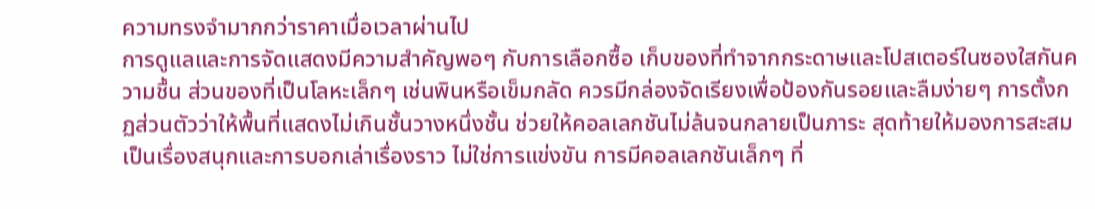ความทรงจำมากกว่าราคาเมื่อเวลาผ่านไป
การดูแลและการจัดแสดงมีความสำคัญพอๆ กับการเลือกซื้อ เก็บของที่ทำจากกระดาษและโปสเตอร์ในซองใสกันความชื้น ส่วนของที่เป็นโลหะเล็กๆ เช่นพินหรือเข็มกลัด ควรมีกล่องจัดเรียงเพื่อป้องกันรอยและลืมง่ายๆ การตั้งกฏส่วนตัวว่าให้พื้นที่แสดงไม่เกินชั้นวางหนึ่งชั้น ช่วยให้คอลเลกชันไม่ล้นจนกลายเป็นภาระ สุดท้ายให้มองการสะสมเป็นเรื่องสนุกและการบอกเล่าเรื่องราว ไม่ใช่การแข่งขัน การมีคอลเลกชันเล็กๆ ที่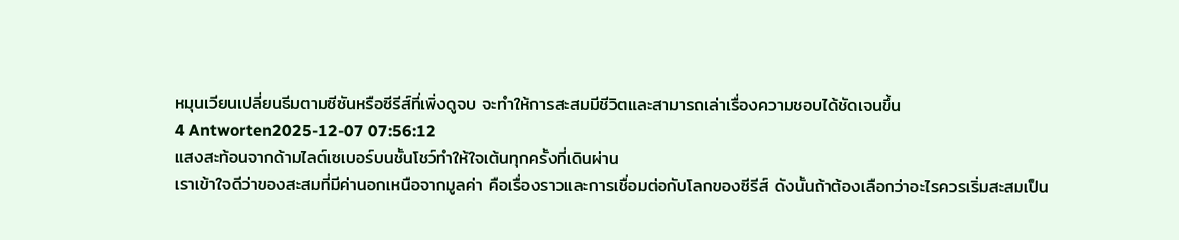หมุนเวียนเปลี่ยนธีมตามซีซันหรือซีรีส์ที่เพิ่งดูจบ จะทำให้การสะสมมีชีวิตและสามารถเล่าเรื่องความชอบได้ชัดเจนขึ้น
4 Antworten2025-12-07 07:56:12
แสงสะท้อนจากด้ามไลต์เซเบอร์บนชั้นโชว์ทำให้ใจเต้นทุกครั้งที่เดินผ่าน
เราเข้าใจดีว่าของสะสมที่มีค่านอกเหนือจากมูลค่า คือเรื่องราวและการเชื่อมต่อกับโลกของซีรีส์ ดังนั้นถ้าต้องเลือกว่าอะไรควรเริ่มสะสมเป็น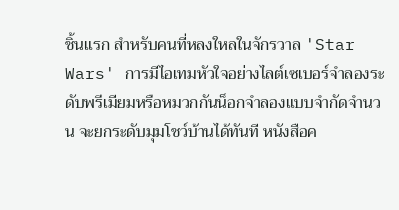ชิ้นแรก สำหรับคนที่หลงใหลในจักรวาล 'Star Wars' การมีไอเทมหัวใจอย่างไลต์เซเบอร์จำลองระดับพรีเมียมหรือหมวกกันน็อกจำลองแบบจำกัดจำนวน จะยกระดับมุมโชว์บ้านได้ทันที หนังสือค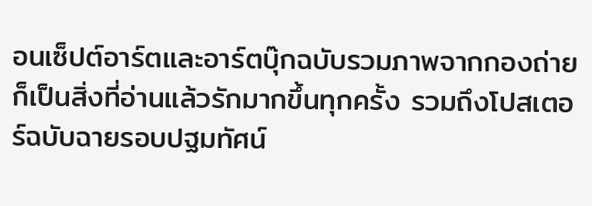อนเซ็ปต์อาร์ตและอาร์ตบุ๊กฉบับรวมภาพจากกองถ่ายก็เป็นสิ่งที่อ่านแล้วรักมากขึ้นทุกครั้ง รวมถึงโปสเตอร์ฉบับฉายรอบปฐมทัศน์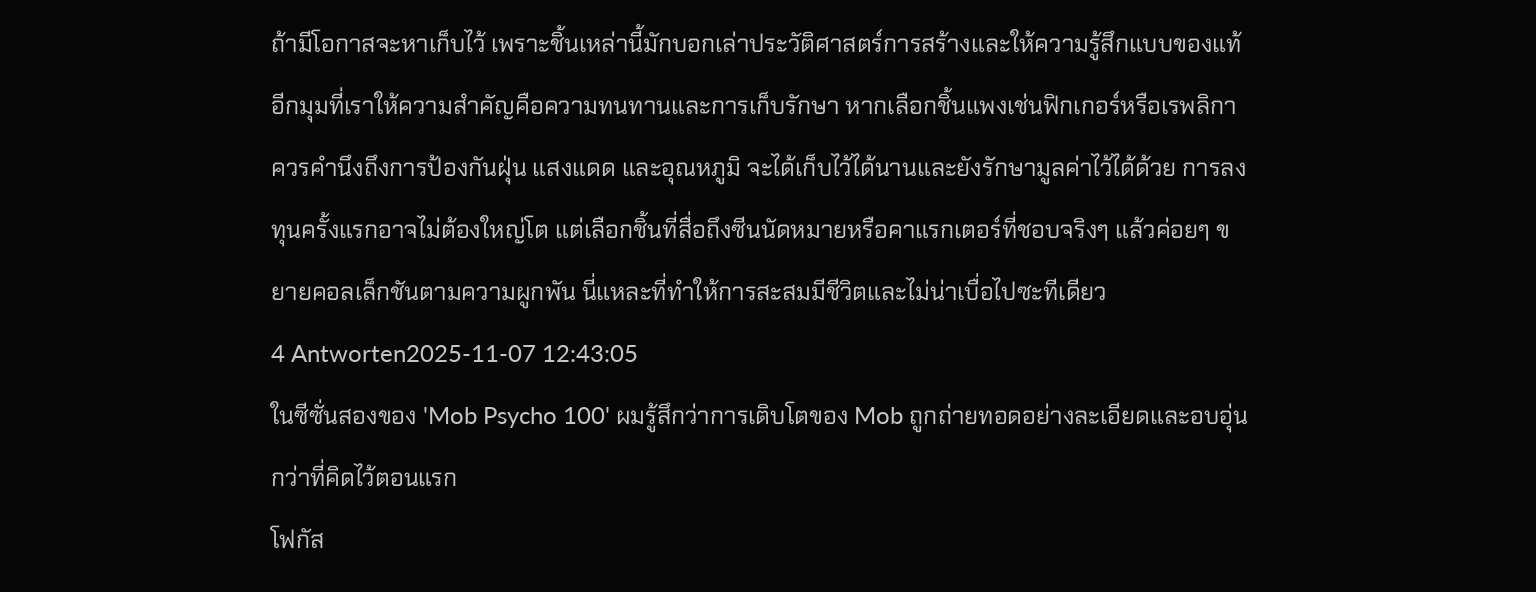ถ้ามีโอกาสจะหาเก็บไว้ เพราะชิ้นเหล่านี้มักบอกเล่าประวัติศาสตร์การสร้างและให้ความรู้สึกแบบของแท้
อีกมุมที่เราให้ความสำคัญคือความทนทานและการเก็บรักษา หากเลือกชิ้นแพงเช่นฟิกเกอร์หรือเรพลิกา ควรคำนึงถึงการป้องกันฝุ่น แสงแดด และอุณหภูมิ จะได้เก็บไว้ได้นานและยังรักษามูลค่าไว้ได้ด้วย การลงทุนครั้งแรกอาจไม่ต้องใหญ่โต แต่เลือกชิ้นที่สื่อถึงซีนนัดหมายหรือคาแรกเตอร์ที่ชอบจริงๆ แล้วค่อยๆ ขยายคอลเล็กชันตามความผูกพัน นี่แหละที่ทำให้การสะสมมีชีวิตและไม่น่าเบื่อไปซะทีเดียว
4 Antworten2025-11-07 12:43:05
ในซีซั่นสองของ 'Mob Psycho 100' ผมรู้สึกว่าการเติบโตของ Mob ถูกถ่ายทอดอย่างละเอียดและอบอุ่นกว่าที่คิดไว้ตอนแรก
โฟกัส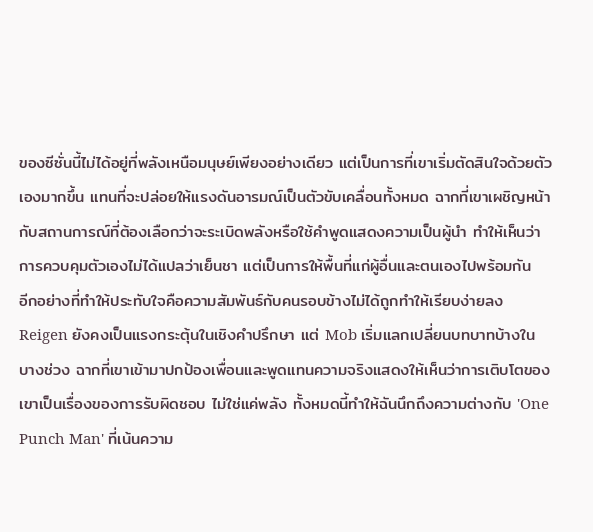ของซีซั่นนี้ไม่ได้อยู่ที่พลังเหนือมนุษย์เพียงอย่างเดียว แต่เป็นการที่เขาเริ่มตัดสินใจด้วยตัวเองมากขึ้น แทนที่จะปล่อยให้แรงดันอารมณ์เป็นตัวขับเคลื่อนทั้งหมด ฉากที่เขาเผชิญหน้ากับสถานการณ์ที่ต้องเลือกว่าจะระเบิดพลังหรือใช้คำพูดแสดงความเป็นผู้นำ ทำให้เห็นว่าการควบคุมตัวเองไม่ได้แปลว่าเย็นชา แต่เป็นการให้พื้นที่แก่ผู้อื่นและตนเองไปพร้อมกัน
อีกอย่างที่ทำให้ประทับใจคือความสัมพันธ์กับคนรอบข้างไม่ได้ถูกทำให้เรียบง่ายลง Reigen ยังคงเป็นแรงกระตุ้นในเชิงคำปรึกษา แต่ Mob เริ่มแลกเปลี่ยนบทบาทบ้างในบางช่วง ฉากที่เขาเข้ามาปกป้องเพื่อนและพูดแทนความจริงแสดงให้เห็นว่าการเติบโตของเขาเป็นเรื่องของการรับผิดชอบ ไม่ใช่แค่พลัง ทั้งหมดนี้ทำให้ฉันนึกถึงความต่างกับ 'One Punch Man' ที่เน้นความ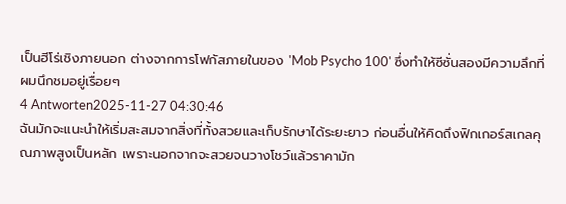เป็นฮีโร่เชิงภายนอก ต่างจากการโฟกัสภายในของ 'Mob Psycho 100' ซึ่งทำให้ซีซั่นสองมีความลึกที่ผมนึกชมอยู่เรื่อยๆ
4 Antworten2025-11-27 04:30:46
ฉันมักจะแนะนำให้เริ่มสะสมจากสิ่งที่ทั้งสวยและเก็บรักษาได้ระยะยาว ก่อนอื่นให้คิดถึงฟิกเกอร์สเกลคุณภาพสูงเป็นหลัก เพราะนอกจากจะสวยจนวางโชว์แล้วราคามัก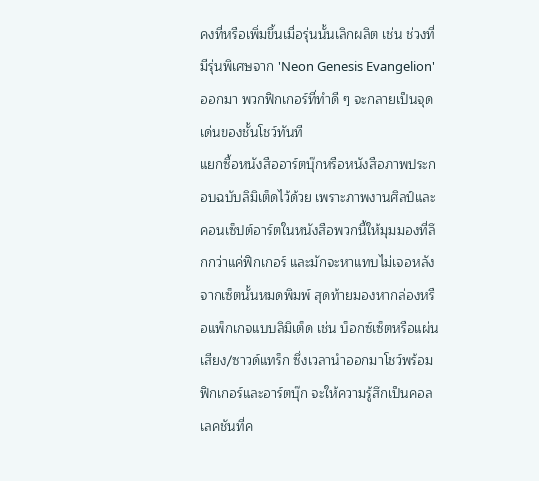คงที่หรือเพิ่มขึ้นเมื่อรุ่นนั้นเลิกผลิต เช่น ช่วงที่มีรุ่นพิเศษจาก 'Neon Genesis Evangelion' ออกมา พวกฟิกเกอร์ที่ทำดี ๆ จะกลายเป็นจุดเด่นของชั้นโชว์ทันที
แยกซื้อหนังสืออาร์ตบุ๊กหรือหนังสือภาพประกอบฉบับลิมิเต็ดไว้ด้วย เพราะภาพงานศิลป์และคอนเซ็ปต์อาร์ตในหนังสือพวกนี้ให้มุมมองที่ลึกกว่าแค่ฟิกเกอร์ และมักจะหาแทบไม่เจอหลังจากเซ็ตนั้นหมดพิมพ์ สุดท้ายมองหากล่องหรือแพ็กเกจแบบลิมิเต็ด เช่น บ็อกซ์เซ็ตหรือแผ่นเสียง/ซาวด์แทร็ก ซึ่งเวลานำออกมาโชว์พร้อมฟิกเกอร์และอาร์ตบุ๊ก จะให้ความรู้สึกเป็นคอลเลคชันที่ค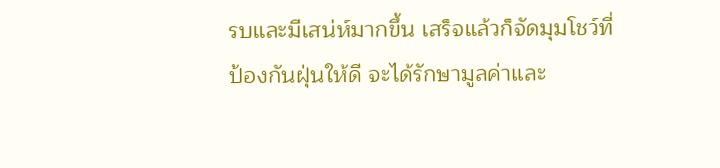รบและมีเสน่ห์มากขึ้น เสร็จแล้วก็จัดมุมโชว์ที่ป้องกันฝุ่นให้ดี จะได้รักษามูลค่าและ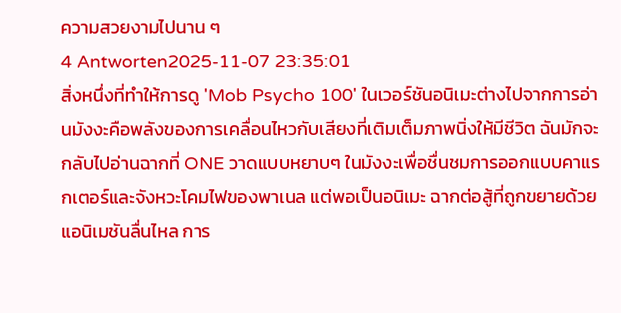ความสวยงามไปนาน ๆ
4 Antworten2025-11-07 23:35:01
สิ่งหนึ่งที่ทำให้การดู 'Mob Psycho 100' ในเวอร์ชันอนิเมะต่างไปจากการอ่านมังงะคือพลังของการเคลื่อนไหวกับเสียงที่เติมเต็มภาพนิ่งให้มีชีวิต ฉันมักจะกลับไปอ่านฉากที่ ONE วาดแบบหยาบๆ ในมังงะเพื่อชื่นชมการออกแบบคาแรกเตอร์และจังหวะโคมไฟของพาเนล แต่พอเป็นอนิเมะ ฉากต่อสู้ที่ถูกขยายด้วยแอนิเมชันลื่นไหล การ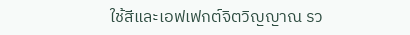ใช้สีและเอฟเฟกต์จิตวิญญาณ รว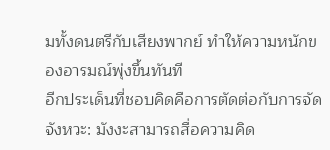มทั้งดนตรีกับเสียงพากย์ ทำให้ความหนักของอารมณ์พุ่งขึ้นทันที
อีกประเด็นที่ชอบคิดคือการตัดต่อกับการจัดจังหวะ: มังงะสามารถสื่อความคิด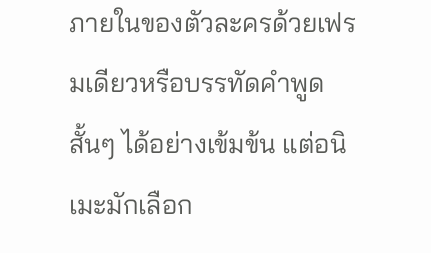ภายในของตัวละครด้วยเฟรมเดียวหรือบรรทัดคำพูดสั้นๆ ได้อย่างเข้มข้น แต่อนิเมะมักเลือก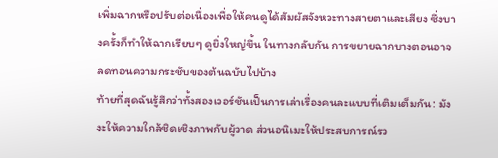เพิ่มฉากหรือปรับต่อเนื่องเพื่อให้คนดูได้สัมผัสจังหวะทางสายตาและเสียง ซึ่งบางครั้งก็ทำให้ฉากเรียบๆ ดูยิ่งใหญ่ขึ้น ในทางกลับกัน การขยายฉากบางตอนอาจลดทอนความกระชับของต้นฉบับไปบ้าง
ท้ายที่สุดฉันรู้สึกว่าทั้งสองเวอร์ชันเป็นการเล่าเรื่องคนละแบบที่เติมเต็มกัน: มังงะให้ความใกล้ชิดเชิงภาพกับผู้วาด ส่วนอนิเมะให้ประสบการณ์รว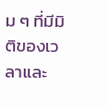ม ๆ ที่มีมิติของเวลาและ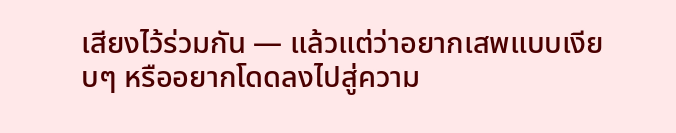เสียงไว้ร่วมกัน — แล้วแต่ว่าอยากเสพแบบเงียบๆ หรืออยากโดดลงไปสู่ความ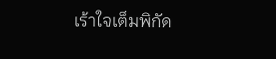เร้าใจเต็มพิกัด